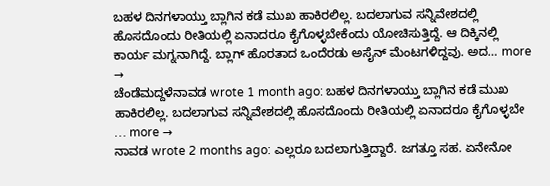ಬಹಳ ದಿನಗಳಾಯ್ತು ಬ್ಲಾಗಿನ ಕಡೆ ಮುಖ ಹಾಕಿರಲಿಲ್ಲ. ಬದಲಾಗುವ ಸನ್ನಿವೇಶದಲ್ಲಿ ಹೊಸದೊಂದು ರೀತಿಯಲ್ಲಿ ಏನಾದರೂ ಕೈಗೊಳ್ಳಬೇಕೆಂದು ಯೋಚಿಸುತ್ತಿದ್ದೆ. ಆ ದಿಕ್ಕಿನಲ್ಲಿ ಕಾರ್ಯ ಮಗ್ನನಾಗಿದ್ದೆ. ಬ್ಲಾಗ್ ಹೊರತಾದ ಒಂದೆರಡು ಅಸೈನ್ ಮೆಂಟಗಳಿದ್ದವು. ಅದ… more →
ಚೆಂಡೆಮದ್ದಳೆನಾವಡ wrote 1 month ago: ಬಹಳ ದಿನಗಳಾಯ್ತು ಬ್ಲಾಗಿನ ಕಡೆ ಮುಖ ಹಾಕಿರಲಿಲ್ಲ. ಬದಲಾಗುವ ಸನ್ನಿವೇಶದಲ್ಲಿ ಹೊಸದೊಂದು ರೀತಿಯಲ್ಲಿ ಏನಾದರೂ ಕೈಗೊಳ್ಳಬೇ … more →
ನಾವಡ wrote 2 months ago: ಎಲ್ಲರೂ ಬದಲಾಗುತ್ತಿದ್ದಾರೆ. ಜಗತ್ತೂ ಸಹ. ಏನೇನೋ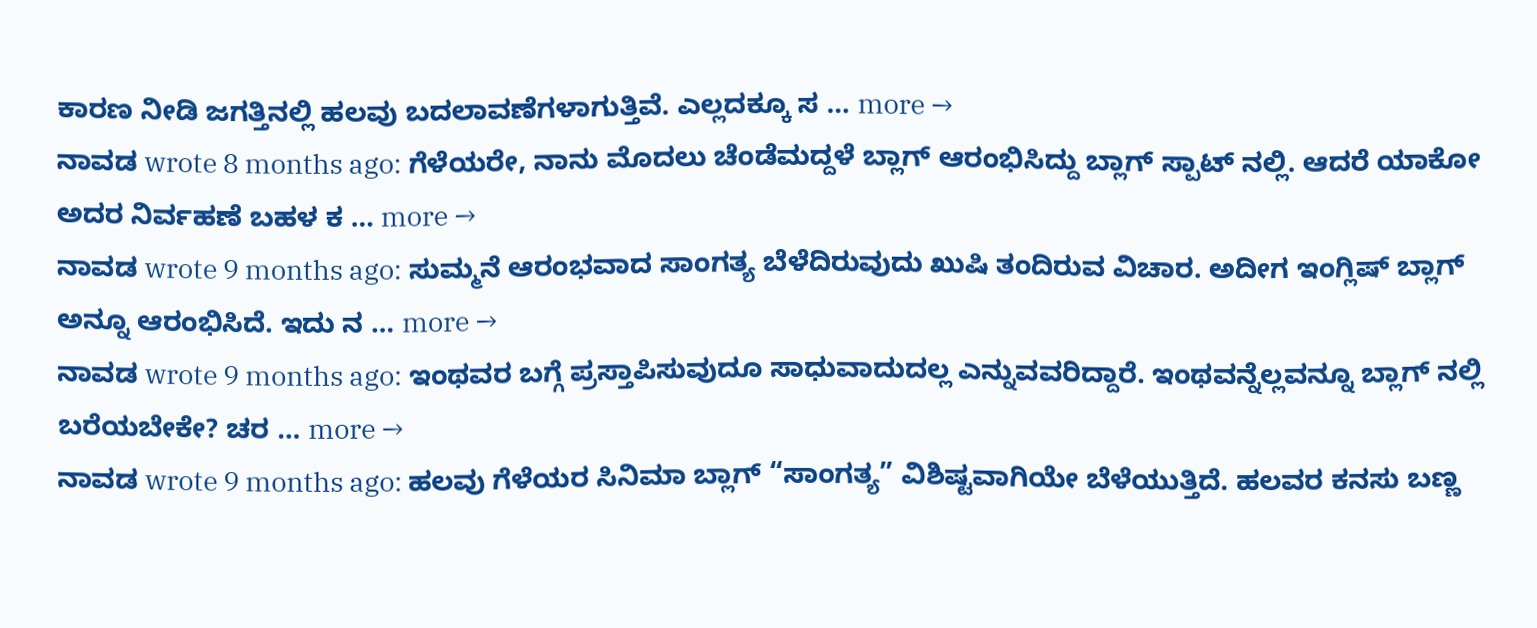ಕಾರಣ ನೀಡಿ ಜಗತ್ತಿನಲ್ಲಿ ಹಲವು ಬದಲಾವಣೆಗಳಾಗುತ್ತಿವೆ. ಎಲ್ಲದಕ್ಕೂ ಸ … more →
ನಾವಡ wrote 8 months ago: ಗೆಳೆಯರೇ, ನಾನು ಮೊದಲು ಚೆಂಡೆಮದ್ದಳೆ ಬ್ಲಾಗ್ ಆರಂಭಿಸಿದ್ದು ಬ್ಲಾಗ್ ಸ್ಪಾಟ್ ನಲ್ಲಿ. ಆದರೆ ಯಾಕೋ ಅದರ ನಿರ್ವಹಣೆ ಬಹಳ ಕ … more →
ನಾವಡ wrote 9 months ago: ಸುಮ್ಮನೆ ಆರಂಭವಾದ ಸಾಂಗತ್ಯ ಬೆಳೆದಿರುವುದು ಖುಷಿ ತಂದಿರುವ ವಿಚಾರ. ಅದೀಗ ಇಂಗ್ಲಿಷ್ ಬ್ಲಾಗ್ ಅನ್ನೂ ಆರಂಭಿಸಿದೆ. ಇದು ನ … more →
ನಾವಡ wrote 9 months ago: ಇಂಥವರ ಬಗ್ಗೆ ಪ್ರಸ್ತಾಪಿಸುವುದೂ ಸಾಧುವಾದುದಲ್ಲ ಎನ್ನುವವರಿದ್ದಾರೆ. ಇಂಥವನ್ನೆಲ್ಲವನ್ನೂ ಬ್ಲಾಗ್ ನಲ್ಲಿ ಬರೆಯಬೇಕೇ? ಚರ … more →
ನಾವಡ wrote 9 months ago: ಹಲವು ಗೆಳೆಯರ ಸಿನಿಮಾ ಬ್ಲಾಗ್ “ಸಾಂಗತ್ಯ” ವಿಶಿಷ್ಟವಾಗಿಯೇ ಬೆಳೆಯುತ್ತಿದೆ. ಹಲವರ ಕನಸು ಬಣ್ಣ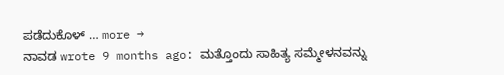ಪಡೆದುಕೊಳ್ … more →
ನಾವಡ wrote 9 months ago: ಮತ್ತೊಂದು ಸಾಹಿತ್ಯ ಸಮ್ಮೇಳನವನ್ನು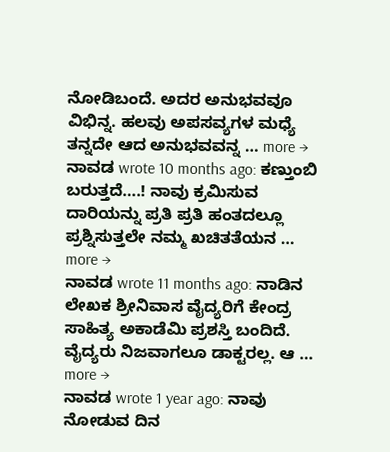ನೋಡಿಬಂದೆ. ಅದರ ಅನುಭವವೂ ವಿಭಿನ್ನ. ಹಲವು ಅಪಸವ್ಯಗಳ ಮಧ್ಯೆ ತನ್ನದೇ ಆದ ಅನುಭವವನ್ನ … more →
ನಾವಡ wrote 10 months ago: ಕಣ್ತುಂಬಿ ಬರುತ್ತದೆ….! ನಾವು ಕ್ರಮಿಸುವ ದಾರಿಯನ್ನು ಪ್ರತಿ ಪ್ರತಿ ಹಂತದಲ್ಲೂ ಪ್ರಶ್ನಿಸುತ್ತಲೇ ನಮ್ಮ ಖಚಿತತೆಯನ … more →
ನಾವಡ wrote 11 months ago: ನಾಡಿನ ಲೇಖಕ ಶ್ರೀನಿವಾಸ ವೈದ್ಯರಿಗೆ ಕೇಂದ್ರ ಸಾಹಿತ್ಯ ಅಕಾಡೆಮಿ ಪ್ರಶಸ್ತಿ ಬಂದಿದೆ. ವೈದ್ಯರು ನಿಜವಾಗಲೂ ಡಾಕ್ಟರಲ್ಲ. ಆ … more →
ನಾವಡ wrote 1 year ago: ನಾವು ನೋಡುವ ದಿನ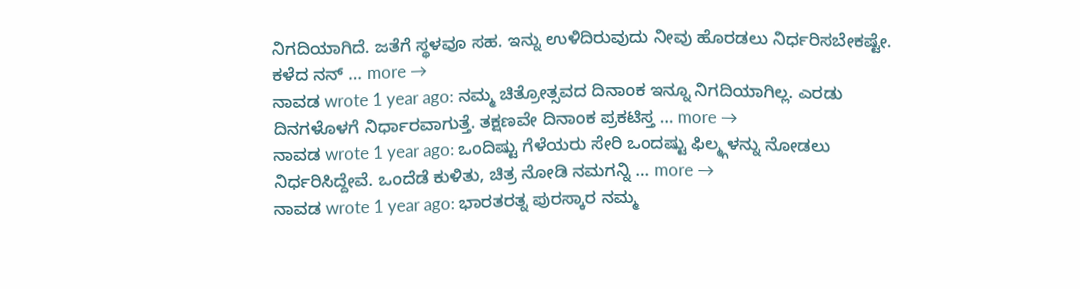ನಿಗದಿಯಾಗಿದೆ. ಜತೆಗೆ ಸ್ಥಳವೂ ಸಹ. ಇನ್ನು ಉಳಿದಿರುವುದು ನೀವು ಹೊರಡಲು ನಿರ್ಧರಿಸಬೇಕಷ್ಟೇ. ಕಳೆದ ನನ್ … more →
ನಾವಡ wrote 1 year ago: ನಮ್ಮ ಚಿತ್ರೋತ್ಸವದ ದಿನಾಂಕ ಇನ್ನೂ ನಿಗದಿಯಾಗಿಲ್ಲ. ಎರಡು ದಿನಗಳೊಳಗೆ ನಿರ್ಧಾರವಾಗುತ್ತೆ. ತಕ್ಷಣವೇ ದಿನಾಂಕ ಪ್ರಕಟಿಸ್ತ … more →
ನಾವಡ wrote 1 year ago: ಒಂದಿಷ್ಟು ಗೆಳೆಯರು ಸೇರಿ ಒಂದಷ್ಟು ಫಿಲ್ಮ್ಗಳನ್ನು ನೋಡಲು ನಿರ್ಧರಿಸಿದ್ದೇವೆ. ಒಂದೆಡೆ ಕುಳಿತು, ಚಿತ್ರ ನೋಡಿ ನಮಗನ್ನಿ … more →
ನಾವಡ wrote 1 year ago: ಭಾರತರತ್ನ ಪುರಸ್ಕಾರ ನಮ್ಮ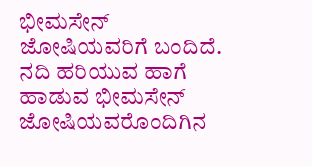ಭೀಮಸೇನ್ ಜೋಷಿಯವರಿಗೆ ಬಂದಿದೆ. ನದಿ ಹರಿಯುವ ಹಾಗೆ ಹಾಡುವ ಭೀಮಸೇನ್ ಜೋಷಿಯವರೊಂದಿಗಿನ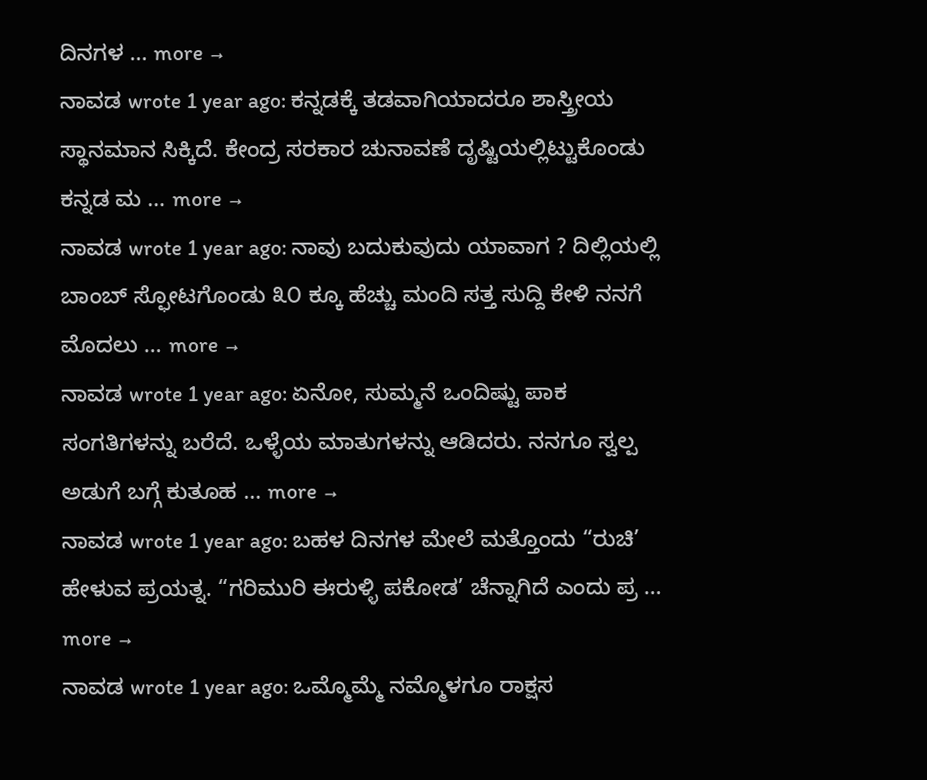ದಿನಗಳ … more →
ನಾವಡ wrote 1 year ago: ಕನ್ನಡಕ್ಕೆ ತಡವಾಗಿಯಾದರೂ ಶಾಸ್ತ್ರೀಯ ಸ್ಥಾನಮಾನ ಸಿಕ್ಕಿದೆ. ಕೇಂದ್ರ ಸರಕಾರ ಚುನಾವಣೆ ದೃಷ್ಟಿಯಲ್ಲಿಟ್ಟುಕೊಂಡು ಕನ್ನಡ ಮ … more →
ನಾವಡ wrote 1 year ago: ನಾವು ಬದುಕುವುದು ಯಾವಾಗ ? ದಿಲ್ಲಿಯಲ್ಲಿ ಬಾಂಬ್ ಸ್ಫೋಟಗೊಂಡು ೩೦ ಕ್ಕೂ ಹೆಚ್ಚು ಮಂದಿ ಸತ್ತ ಸುದ್ದಿ ಕೇಳಿ ನನಗೆ ಮೊದಲು … more →
ನಾವಡ wrote 1 year ago: ಏನೋ, ಸುಮ್ಮನೆ ಒಂದಿಷ್ಟು ಪಾಕ ಸಂಗತಿಗಳನ್ನು ಬರೆದೆ. ಒಳ್ಳೆಯ ಮಾತುಗಳನ್ನು ಆಡಿದರು. ನನಗೂ ಸ್ವಲ್ಪ ಅಡುಗೆ ಬಗ್ಗೆ ಕುತೂಹ … more →
ನಾವಡ wrote 1 year ago: ಬಹಳ ದಿನಗಳ ಮೇಲೆ ಮತ್ತೊಂದು “ರುಚಿ’ ಹೇಳುವ ಪ್ರಯತ್ನ. “ಗರಿಮುರಿ ಈರುಳ್ಳಿ ಪಕೋಡ’ ಚೆನ್ನಾಗಿದೆ ಎಂದು ಪ್ರ … more →
ನಾವಡ wrote 1 year ago: ಒಮ್ಮೊಮ್ಮೆ ನಮ್ಮೊಳಗೂ ರಾಕ್ಷಸ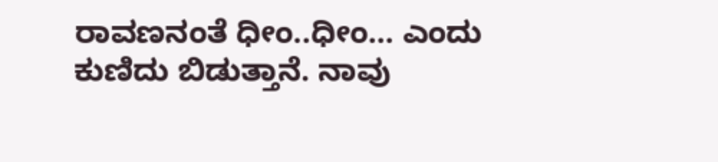ರಾವಣನಂತೆ ಧೀಂ..ಧೀಂ… ಎಂದು ಕುಣಿದು ಬಿಡುತ್ತಾನೆ. ನಾವು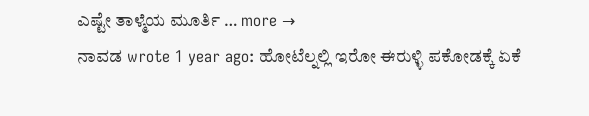ಎಷ್ಟೇ ತಾಳ್ಮೆಯ ಮೂರ್ತಿ … more →
ನಾವಡ wrote 1 year ago: ಹೋಟೆಲ್ನಲ್ಲಿ ಇರೋ ಈರುಳ್ಳಿ ಪಕೋಡಕ್ಕೆ ಏಕೆ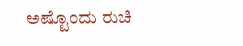ಅಷ್ಟೊಂದು ರುಚಿ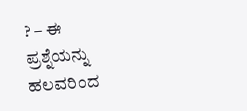? – ಈ ಪ್ರಶ್ನೆಯನ್ನು ಹಲವರಿಂದ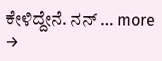ಕೇಳಿದ್ದೇನೆ. ನನ್ … more →